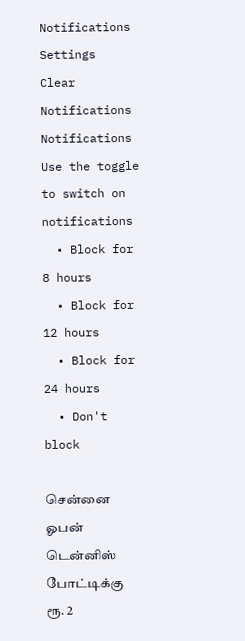Notifications
Settings
Clear Notifications
Notifications
Use the toggle to switch on notifications
  • Block for 8 hours
  • Block for 12 hours
  • Block for 24 hours
  • Don't block

சென்னை ஓபன் டென்னிஸ் போட்டிக்கு ரூ. 2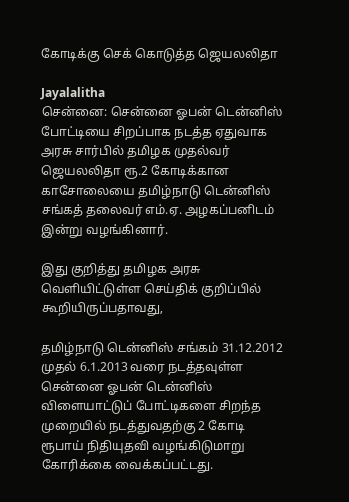கோடிக்கு செக் கொடுத்த ஜெயலலிதா

Jayalalitha
சென்னை: சென்னை ஓபன் டென்னிஸ் போட்டியை சிறப்பாக நடத்த ஏதுவாக அரசு சார்பில் தமிழக முதல்வர் ஜெயலலிதா ரூ.2 கோடிக்கான காசோலையை தமிழ்நாடு டென்னிஸ் சங்கத் தலைவர் எம்.ஏ. அழகப்பனிடம் இன்று வழங்கினார்.

இது குறித்து தமிழக அரசு வெளியிட்டுள்ள செய்திக் குறிப்பில் கூறியிருப்பதாவது,

தமிழ்நாடு டென்னிஸ் சங்கம் 31.12.2012 முதல் 6.1.2013 வரை நடத்தவுள்ள சென்னை ஓபன் டென்னிஸ் விளையாட்டுப் போட்டிகளை சிறந்த முறையில் நடத்துவதற்கு 2 கோடி ரூபாய் நிதியுதவி வழங்கிடுமாறு கோரிக்கை வைக்கப்பட்டது.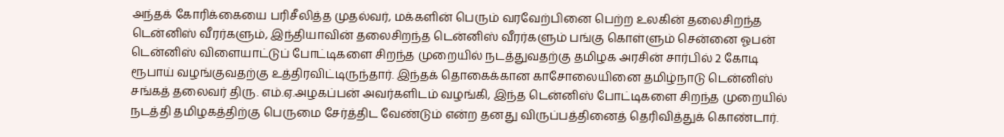அந்தக் கோரிக்கையை பரிசீலித்த முதல்வர், மக்களின் பெரும் வரவேற்பினை பெற்ற உலகின் தலைசிறந்த டென்னிஸ் வீரர்களும், இந்தியாவின் தலைசிறந்த டென்னிஸ் வீரர்களும் பங்கு கொள்ளும் சென்னை ஓபன் டென்னிஸ் விளையாட்டுப் போட்டிகளை சிறந்த முறையில் நடத்துவதற்கு தமிழக அரசின் சார்பில் 2 கோடி ரூபாய் வழங்குவதற்கு உத்திரவிட்டிருந்தார். இந்தக் தொகைக்கான காசோலையினை தமிழ்நாடு டென்னிஸ் சங்கத் தலைவர் திரு. எம்.ஏ.அழகப்பன் அவர்களிடம் வழங்கி, இந்த டென்னிஸ் போட்டிகளை சிறந்த முறையில் நடத்தி தமிழகத்திற்கு பெருமை சேர்த்திட வேண்டும் என்ற தனது விருப்பத்தினைத் தெரிவித்துக் கொண்டார்.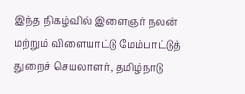இந்த நிகழ்வில் இளைஞர் நலன் மற்றும் விளையாட்டு மேம்பாட்டுத் துறைச் செயலாளர், தமிழ்நாடு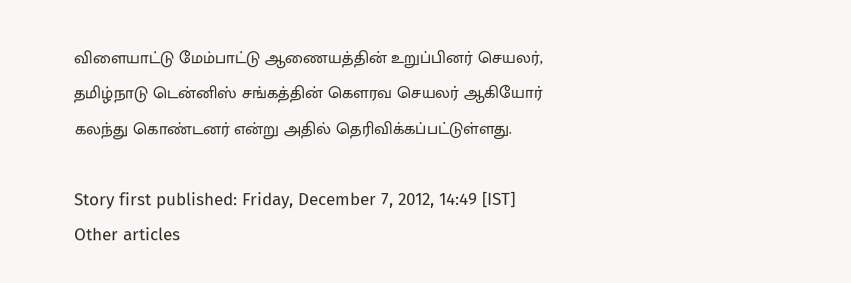விளையாட்டு மேம்பாட்டு ஆணையத்தின் உறுப்பினர் செயலர், தமிழ்நாடு டென்னிஸ் சங்கத்தின் கௌரவ செயலர் ஆகியோர் கலந்து கொண்டனர் என்று அதில் தெரிவிக்கப்பட்டுள்ளது.

Story first published: Friday, December 7, 2012, 14:49 [IST]
Other articles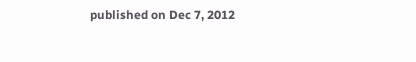published on Dec 7, 2012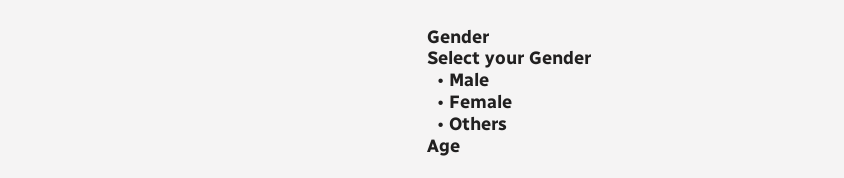Gender
Select your Gender
  • Male
  • Female
  • Others
Age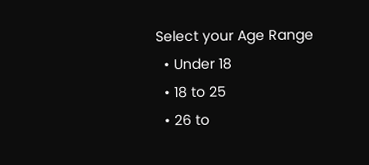Select your Age Range
  • Under 18
  • 18 to 25
  • 26 to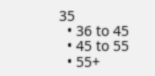35
  • 36 to 45
  • 45 to 55
  • 55+